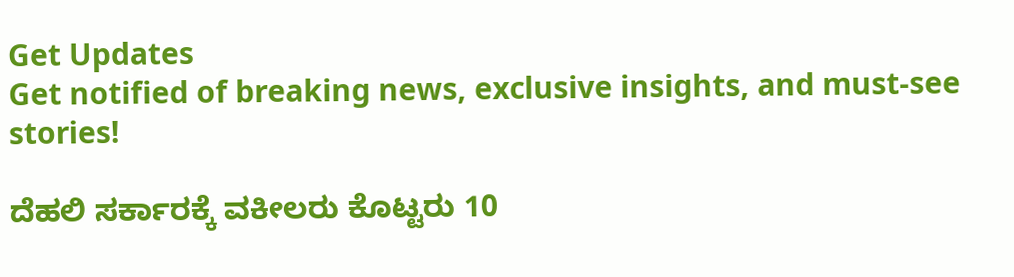Get Updates
Get notified of breaking news, exclusive insights, and must-see stories!

ದೆಹಲಿ ಸರ್ಕಾರಕ್ಕೆ ವಕೀಲರು ಕೊಟ್ಟರು 10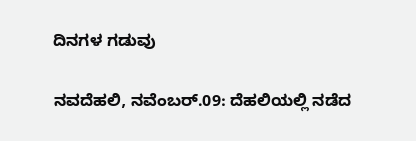ದಿನಗಳ ಗಡುವು

ನವದೆಹಲಿ, ನವೆಂಬರ್.09: ದೆಹಲಿಯಲ್ಲಿ ನಡೆದ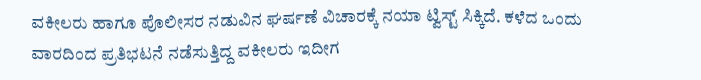ವಕೀಲರು ಹಾಗೂ ಪೊಲೀಸರ ನಡುವಿನ ಘರ್ಷಣೆ ವಿಚಾರಕ್ಕೆ ನಯಾ ಟ್ವಿಸ್ಟ್ ಸಿಕ್ಕಿದೆ. ಕಳೆದ ಒಂದು ವಾರದಿಂದ ಪ್ರತಿಭಟನೆ ನಡೆಸುತ್ತಿದ್ದ ವಕೀಲರು ಇದೀಗ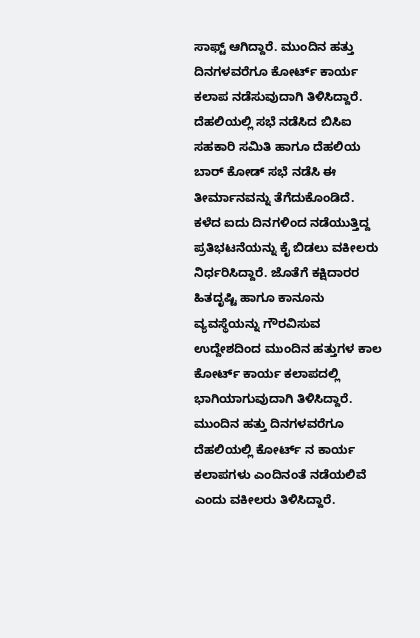ಸಾಫ್ಟ್ ಆಗಿದ್ದಾರೆ. ಮುಂದಿನ ಹತ್ತು ದಿನಗಳವರೆಗೂ ಕೋರ್ಟ್ ಕಾರ್ಯ ಕಲಾಪ ನಡೆಸುವುದಾಗಿ ತಿಳಿಸಿದ್ದಾರೆ.
ದೆಹಲಿಯಲ್ಲಿ ಸಭೆ ನಡೆಸಿದ ಬಿಸಿಐ ಸಹಕಾರಿ ಸಮಿತಿ ಹಾಗೂ ದೆಹಲಿಯ ಬಾರ್ ಕೋಡ್ ಸಭೆ ನಡೆಸಿ ಈ ತೀರ್ಮಾನವನ್ನು ತೆಗೆದುಕೊಂಡಿದೆ. ಕಳೆದ ಐದು ದಿನಗಳಿಂದ ನಡೆಯುತ್ತಿದ್ದ ಪ್ರತಿಭಟನೆಯನ್ನು ಕೈ ಬಿಡಲು ವಕೀಲರು ನಿರ್ಧರಿಸಿದ್ದಾರೆ. ಜೊತೆಗೆ ಕಕ್ಷಿದಾರರ ಹಿತದೃಷ್ಟಿ ಹಾಗೂ ಕಾನೂನು ವ್ಯವಸ್ಥೆಯನ್ನು ಗೌರವಿಸುವ ಉದ್ದೇಶದಿಂದ ಮುಂದಿನ ಹತ್ತುಗಳ ಕಾಲ ಕೋರ್ಟ್ ಕಾರ್ಯ ಕಲಾಪದಲ್ಲಿ ಭಾಗಿಯಾಗುವುದಾಗಿ ತಿಳಿಸಿದ್ದಾರೆ. ಮುಂದಿನ ಹತ್ತು ದಿನಗಳವರೆಗೂ ದೆಹಲಿಯಲ್ಲಿ ಕೋರ್ಟ್ ನ ಕಾರ್ಯ ಕಲಾಪಗಳು ಎಂದಿನಂತೆ ನಡೆಯಲಿವೆ ಎಂದು ವಕೀಲರು ತಿಳಿಸಿದ್ದಾರೆ.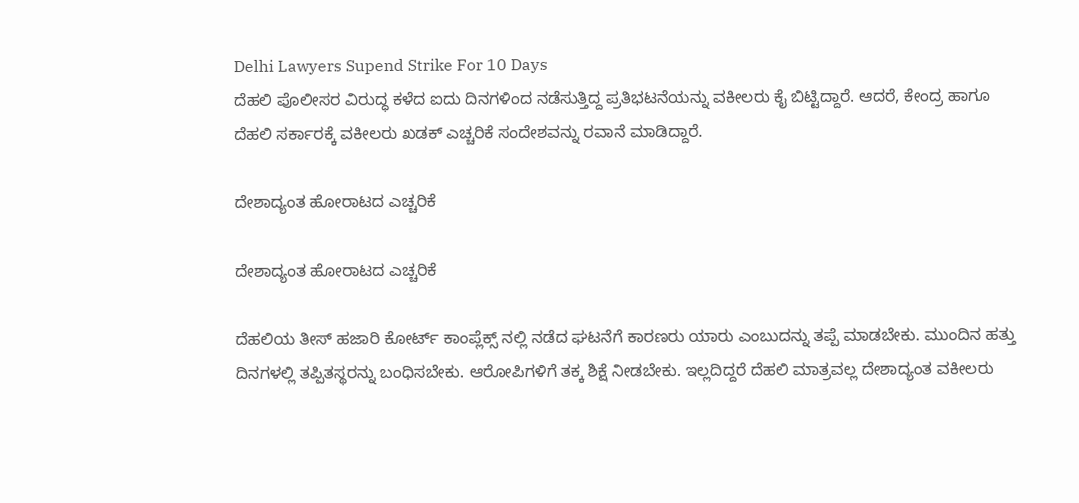Delhi Lawyers Supend Strike For 10 Days
ದೆಹಲಿ ಪೊಲೀಸರ ವಿರುದ್ಧ ಕಳೆದ ಐದು ದಿನಗಳಿಂದ ನಡೆಸುತ್ತಿದ್ದ ಪ್ರತಿಭಟನೆಯನ್ನು ವಕೀಲರು ಕೈ ಬಿಟ್ಟಿದ್ದಾರೆ. ಆದರೆ, ಕೇಂದ್ರ ಹಾಗೂ ದೆಹಲಿ ಸರ್ಕಾರಕ್ಕೆ ವಕೀಲರು ಖಡಕ್ ಎಚ್ಚರಿಕೆ ಸಂದೇಶವನ್ನು ರವಾನೆ ಮಾಡಿದ್ದಾರೆ.

ದೇಶಾದ್ಯಂತ ಹೋರಾಟದ ಎಚ್ಚರಿಕೆ

ದೇಶಾದ್ಯಂತ ಹೋರಾಟದ ಎಚ್ಚರಿಕೆ

ದೆಹಲಿಯ ತೀಸ್ ಹಜಾರಿ ಕೋರ್ಟ್ ಕಾಂಪ್ಲೆಕ್ಸ್ ನಲ್ಲಿ ನಡೆದ ಘಟನೆಗೆ ಕಾರಣರು ಯಾರು ಎಂಬುದನ್ನು ತಪ್ಪೆ ಮಾಡಬೇಕು. ಮುಂದಿನ ಹತ್ತು ದಿನಗಳಲ್ಲಿ ತಪ್ಪಿತಸ್ಥರನ್ನು ಬಂಧಿಸಬೇಕು. ಆರೋಪಿಗಳಿಗೆ ತಕ್ಕ ಶಿಕ್ಷೆ ನೀಡಬೇಕು. ಇಲ್ಲದಿದ್ದರೆ ದೆಹಲಿ ಮಾತ್ರವಲ್ಲ ದೇಶಾದ್ಯಂತ ವಕೀಲರು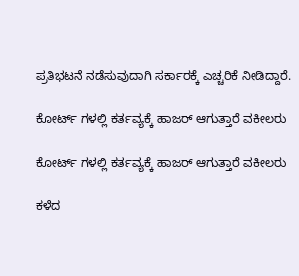ಪ್ರತಿಭಟನೆ ನಡೆಸುವುದಾಗಿ ಸರ್ಕಾರಕ್ಕೆ ಎಚ್ಚರಿಕೆ ನೀಡಿದ್ದಾರೆ.

ಕೋರ್ಟ್ ಗಳಲ್ಲಿ ಕರ್ತವ್ಯಕ್ಕೆ ಹಾಜರ್ ಆಗುತ್ತಾರೆ ವಕೀಲರು

ಕೋರ್ಟ್ ಗಳಲ್ಲಿ ಕರ್ತವ್ಯಕ್ಕೆ ಹಾಜರ್ ಆಗುತ್ತಾರೆ ವಕೀಲರು

ಕಳೆದ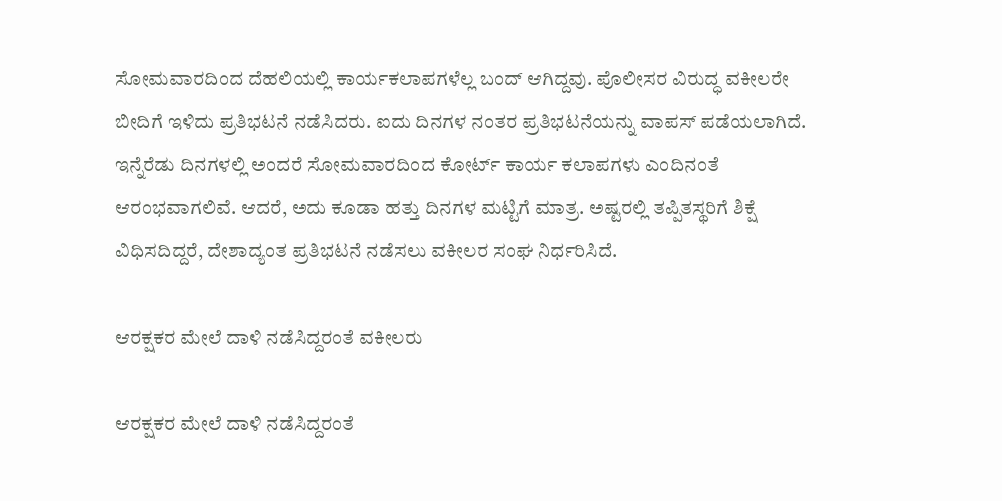ಸೋಮವಾರದಿಂದ ದೆಹಲಿಯಲ್ಲಿ ಕಾರ್ಯಕಲಾಪಗಳೆಲ್ಲ ಬಂದ್ ಆಗಿದ್ದವು. ಪೊಲೀಸರ ವಿರುದ್ಧ ವಕೀಲರೇ ಬೀದಿಗೆ ಇಳಿದು ಪ್ರತಿಭಟನೆ ನಡೆಸಿದರು. ಐದು ದಿನಗಳ ನಂತರ ಪ್ರತಿಭಟನೆಯನ್ನು ವಾಪಸ್ ಪಡೆಯಲಾಗಿದೆ. ಇನ್ನೆರೆಡು ದಿನಗಳಲ್ಲಿ ಅಂದರೆ ಸೋಮವಾರದಿಂದ ಕೋರ್ಟ್ ಕಾರ್ಯ ಕಲಾಪಗಳು ಎಂದಿನಂತೆ ಆರಂಭವಾಗಲಿವೆ. ಆದರೆ, ಅದು ಕೂಡಾ ಹತ್ತು ದಿನಗಳ ಮಟ್ಟಿಗೆ ಮಾತ್ರ. ಅಷ್ಟರಲ್ಲಿ ತಪ್ಪಿತಸ್ಥರಿಗೆ ಶಿಕ್ಷೆ ವಿಧಿಸದಿದ್ದರೆ, ದೇಶಾದ್ಯಂತ ಪ್ರತಿಭಟನೆ ನಡೆಸಲು ವಕೀಲರ ಸಂಘ ನಿರ್ಧರಿಸಿದೆ.

ಆರಕ್ಷಕರ ಮೇಲೆ ದಾಳಿ ನಡೆಸಿದ್ದರಂತೆ ವಕೀಲರು

ಆರಕ್ಷಕರ ಮೇಲೆ ದಾಳಿ ನಡೆಸಿದ್ದರಂತೆ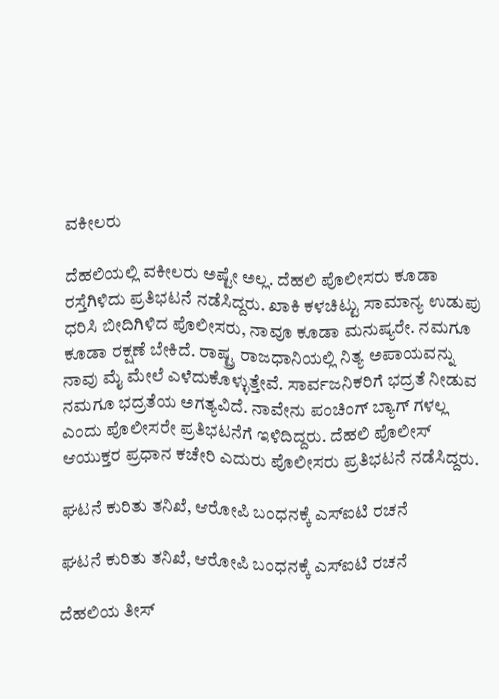ವಕೀಲರು

ದೆಹಲಿಯಲ್ಲಿ ವಕೀಲರು ಅಷ್ಟೇ ಅಲ್ಲ. ದೆಹಲಿ ಪೊಲೀಸರು ಕೂಡಾ ರಸ್ತೆಗಿಳಿದು ಪ್ರತಿಭಟನೆ ನಡೆಸಿದ್ದರು. ಖಾಕಿ ಕಳಚಿಟ್ಟು ಸಾಮಾನ್ಯ ಉಡುಪು ಧರಿಸಿ ಬೀದಿಗಿಳಿದ ಪೊಲೀಸರು, ನಾವೂ ಕೂಡಾ ಮನುಷ್ಯರೇ. ನಮಗೂ ಕೂಡಾ ರಕ್ಷಣೆ ಬೇಕಿದೆ. ರಾಷ್ಟ್ರ ರಾಜಧಾನಿಯಲ್ಲಿ ನಿತ್ಯ ಅಪಾಯವನ್ನು ನಾವು ಮೈ ಮೇಲೆ ಎಳೆದುಕೊಳ್ಳುತ್ತೇವೆ. ಸಾರ್ವಜನಿಕರಿಗೆ ಭದ್ರತೆ ನೀಡುವ ನಮಗೂ ಭದ್ರತೆಯ ಅಗತ್ಯವಿದೆ. ನಾವೇನು ಪಂಚಿಂಗ್ ಬ್ಯಾಗ್ ಗಳಲ್ಲ ಎಂದು ಪೊಲೀಸರೇ ಪ್ರತಿಭಟನೆಗೆ ಇಳಿದಿದ್ದರು. ದೆಹಲಿ ಪೊಲೀಸ್ ಆಯುಕ್ತರ ಪ್ರಧಾನ ಕಚೇರಿ ಎದುರು ಪೊಲೀಸರು ಪ್ರತಿಭಟನೆ ನಡೆಸಿದ್ದರು.

ಘಟನೆ ಕುರಿತು ತನಿಖೆ, ಆರೋಪಿ ಬಂಧನಕ್ಕೆ ಎಸ್ಐಟಿ ರಚನೆ

ಘಟನೆ ಕುರಿತು ತನಿಖೆ, ಆರೋಪಿ ಬಂಧನಕ್ಕೆ ಎಸ್ಐಟಿ ರಚನೆ

ದೆಹಲಿಯ ತೀಸ್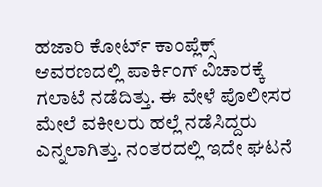ಹಜಾರಿ ಕೋರ್ಟ್ ಕಾಂಪ್ಲೆಕ್ಸ್ ಆವರಣದಲ್ಲಿ ಪಾರ್ಕಿಂಗ್ ವಿಚಾರಕ್ಕೆ ಗಲಾಟೆ ನಡೆದಿತ್ತು. ಈ ವೇಳೆ ಪೊಲೀಸರ ಮೇಲೆ ವಕೀಲರು ಹಲ್ಲೆ ನಡೆಸಿದ್ದರು ಎನ್ನಲಾಗಿತ್ತು. ನಂತರದಲ್ಲಿ ಇದೇ ಘಟನೆ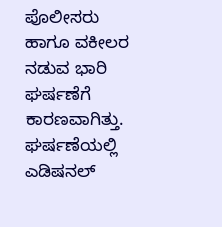ಪೊಲೀಸರು ಹಾಗೂ ವಕೀಲರ ನಡುವ ಭಾರಿ ಘರ್ಷಣೆಗೆ ಕಾರಣವಾಗಿತ್ತು. ಘರ್ಷಣೆಯಲ್ಲಿ ಎಡಿಷನಲ್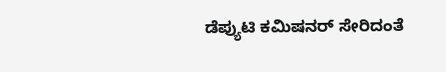ಡೆಪ್ಯುಟಿ ಕಮಿಷನರ್ ಸೇರಿದಂತೆ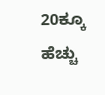20ಕ್ಕೂ ಹೆಚ್ಚು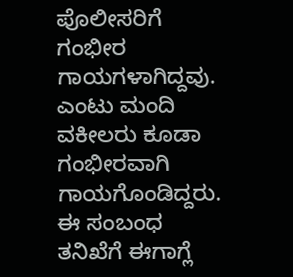ಪೊಲೀಸರಿಗೆ ಗಂಭೀರ ಗಾಯಗಳಾಗಿದ್ದವು. ಎಂಟು ಮಂದಿ ವಕೀಲರು ಕೂಡಾ ಗಂಭೀರವಾಗಿ ಗಾಯಗೊಂಡಿದ್ದರು. ಈ ಸಂಬಂಧ ತನಿಖೆಗೆ ಈಗಾಗ್ಲೆ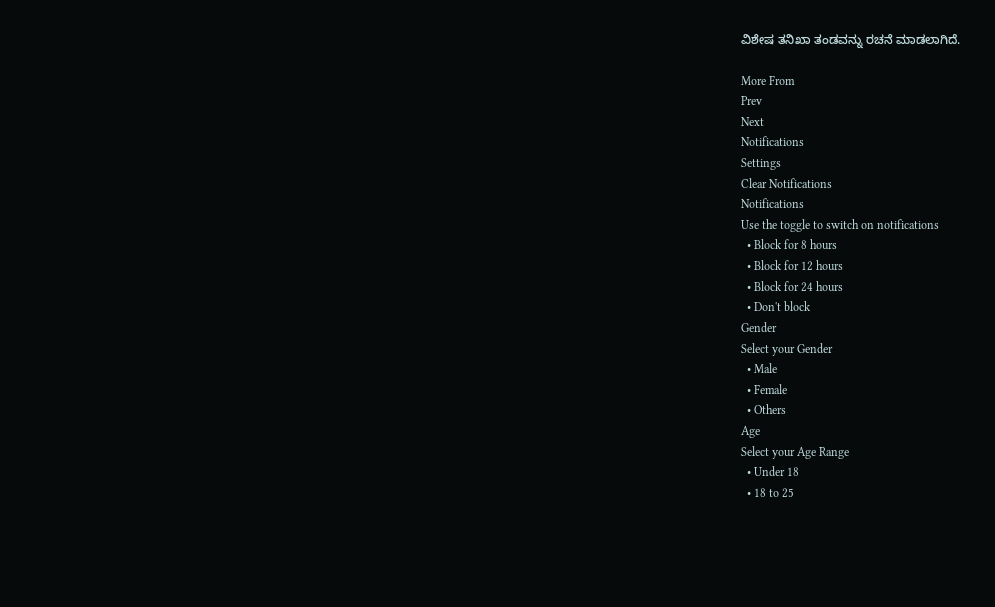ವಿಶೇಷ ತನಿಖಾ ತಂಡವನ್ನು ರಚನೆ ಮಾಡಲಾಗಿದೆ.

More From
Prev
Next
Notifications
Settings
Clear Notifications
Notifications
Use the toggle to switch on notifications
  • Block for 8 hours
  • Block for 12 hours
  • Block for 24 hours
  • Don't block
Gender
Select your Gender
  • Male
  • Female
  • Others
Age
Select your Age Range
  • Under 18
  • 18 to 25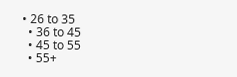• 26 to 35
  • 36 to 45
  • 45 to 55
  • 55+